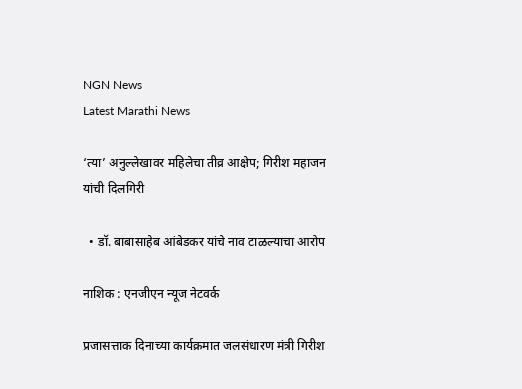NGN News
Latest Marathi News

‘त्या’ अनुल्लेखावर महिलेचा तीव्र आक्षेप; गिरीश महाजन यांची दिलगिरी

  • डॉ. बाबासाहेब आंबेडकर यांचे नाव टाळल्याचा आरोप

नाशिक : एनजीएन न्यूज नेटवर्क

प्रजासत्ताक दिनाच्या कार्यक्रमात जलसंधारण मंत्री गिरीश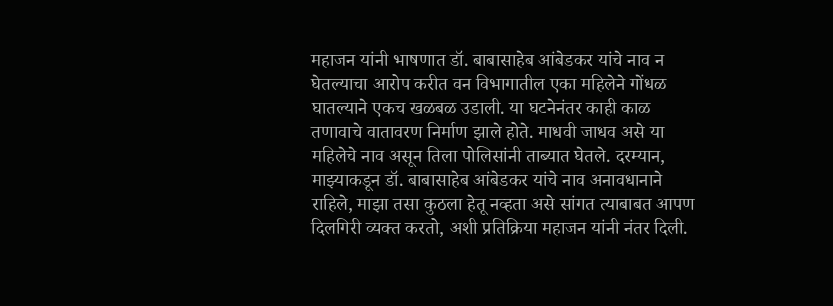महाजन यांनी भाषणात डॉ. बाबासाहेब आंबेडकर यांचे नाव न घेतल्याचा आरोप करीत वन विभागातील एका महिलेने गोंधळ घातल्याने एकच खळबळ उडाली. या घटनेनंतर काही काळ तणावाचे वातावरण निर्माण झाले होते. माधवी जाधव असे या महिलेचे नाव असून तिला पोलिसांनी ताब्यात घेतले. दरम्यान, माझ्याकडून डॉ. बाबासाहेब आंबेडकर यांचे नाव अनावधानाने राहिले, माझा तसा कुठला हेतू नव्हता असे सांगत त्याबाबत आपण दिलगिरी व्यक्त करतो, अशी प्रतिक्रिया महाजन यांनी नंतर दिली.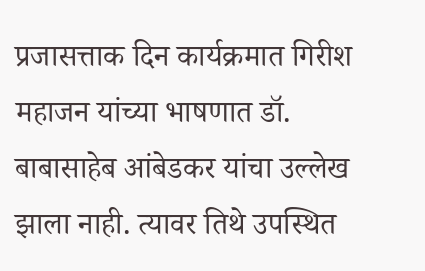प्रजासत्ताक दिन कार्यक्रमात गिरीश महाजन यांच्या भाषणात डॉ. बाबासाहेब आंबेडकर यांचा उल्लेख झाला नाही. त्यावर तिथे उपस्थित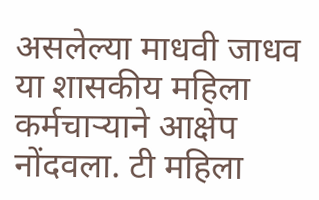असलेल्या माधवी जाधव या शासकीय महिला कर्मचाऱ्याने आक्षेप नोंदवला. टी महिला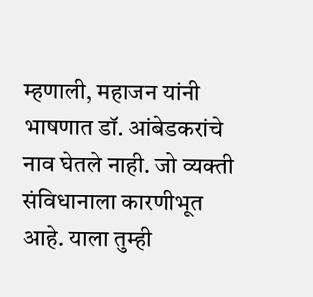म्हणाली, महाजन यांनी भाषणात डॉ. आंबेडकरांचे नाव घेतले नाही. जो व्यक्ती संविधानाला कारणीभूत आहे. याला तुम्ही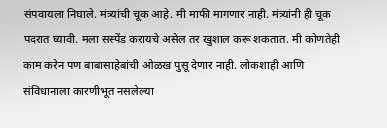संपवायला निघाले. मंत्र्यांची चूक आहे. मी माफी मागणार नाही. मंत्र्यांनी ही चूक पदरात घ्यावी. मला सस्पेंड करायचे असेल तर खुशाल करू शकतात. मी कोणतेही काम करेन पण बाबासाहेबांची ओळख पुसू देणार नाही. लोकशाही आणि संविधानाला कारणीभूत नसलेल्या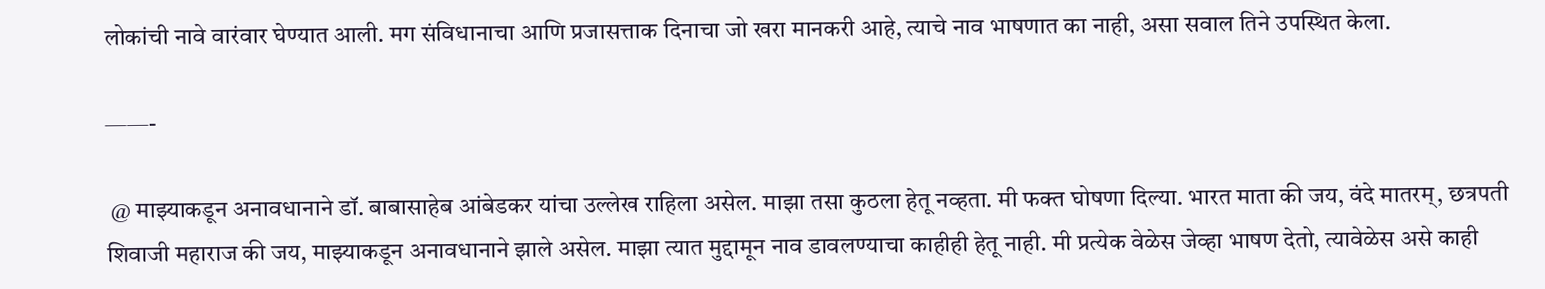लोकांची नावे वारंवार घेण्यात आली. मग संविधानाचा आणि प्रजासत्ताक दिनाचा जो खरा मानकरी आहे, त्याचे नाव भाषणात का नाही, असा सवाल तिने उपस्थित केला.

——-

 @ माझ्याकडून अनावधानाने डॉ. बाबासाहेब आंबेडकर यांचा उल्लेख राहिला असेल. माझा तसा कुठला हेतू नव्हता. मी फक्त घोषणा दिल्या. भारत माता की जय, वंदे मातरम्, छत्रपती शिवाजी महाराज की जय, माझ्याकडून अनावधानाने झाले असेल. माझा त्यात मुद्दामून नाव डावलण्याचा काहीही हेतू नाही. मी प्रत्येक वेळेस जेव्हा भाषण देतो, त्यावेळेस असे काही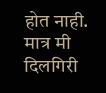होत नाही. मात्र मी दिलगिरी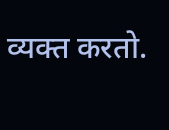व्यक्त करतो.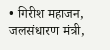• गिरीश महाजन, जलसंधारण मंत्री,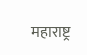महाराष्ट्र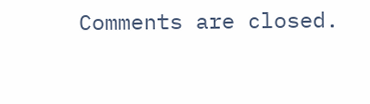Comments are closed.